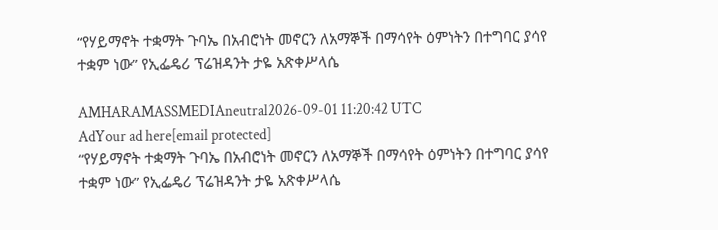“የሃይማኖት ተቋማት ጉባኤ በአብሮነት መኖርን ለአማኞች በማሳየት ዕምነትን በተግባር ያሳየ ተቋም ነው” የኢፌዴሪ ፕሬዝዳንት ታዬ አጽቀሥላሴ

AMHARAMASSMEDIAneutral2026-09-01 11:20:42 UTC
AdYour ad here[email protected]
“የሃይማኖት ተቋማት ጉባኤ በአብሮነት መኖርን ለአማኞች በማሳየት ዕምነትን በተግባር ያሳየ ተቋም ነው” የኢፌዴሪ ፕሬዝዳንት ታዬ አጽቀሥላሴ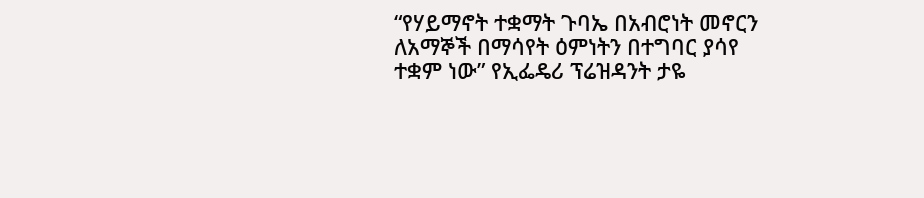“የሃይማኖት ተቋማት ጉባኤ በአብሮነት መኖርን ለአማኞች በማሳየት ዕምነትን በተግባር ያሳየ ተቋም ነው” የኢፌዴሪ ፕሬዝዳንት ታዬ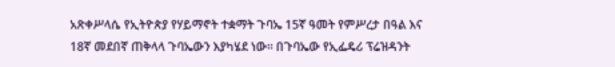አጽቀሥላሴ የኢትዮጵያ የሃይማኖት ተቋማት ጉባኤ 15ኛ ዓመት የምሥረታ በዓል እና 18ኛ መደበኛ ጠቅላላ ጉባኤውን እያካሄደ ነው። በጉባኤው የኢፌዴሪ ፕሬዝዳንት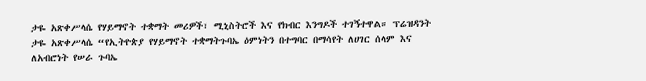ታዬ አጽቀሥላሴ የሃይማኖት ተቋማት መሪዎች፣ ሚኒስትሮች እና የክብር እንግዶች ተገኝተዋል። ፕሬዝዳንት ታዬ አጽቀሥላሴ “የኢትዮጵያ የሃይማኖት ተቋማትጉባኤ ዕምነትን በተግባር በማሳየት ለሀገር ሰላም እና ለአብሮነት የሠራ ጉባኤ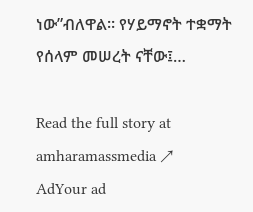ነው”ብለዋል። የሃይማኖት ተቋማት የሰላም መሠረት ናቸው፤…

Read the full story at amharamassmedia ↗
AdYour ad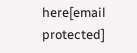here[email protected]